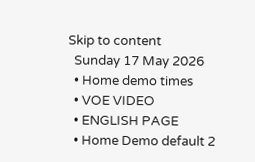Skip to content
  Sunday 17 May 2026
  • Home demo times
  • VOE VIDEO
  • ENGLISH PAGE
  • Home Demo default 2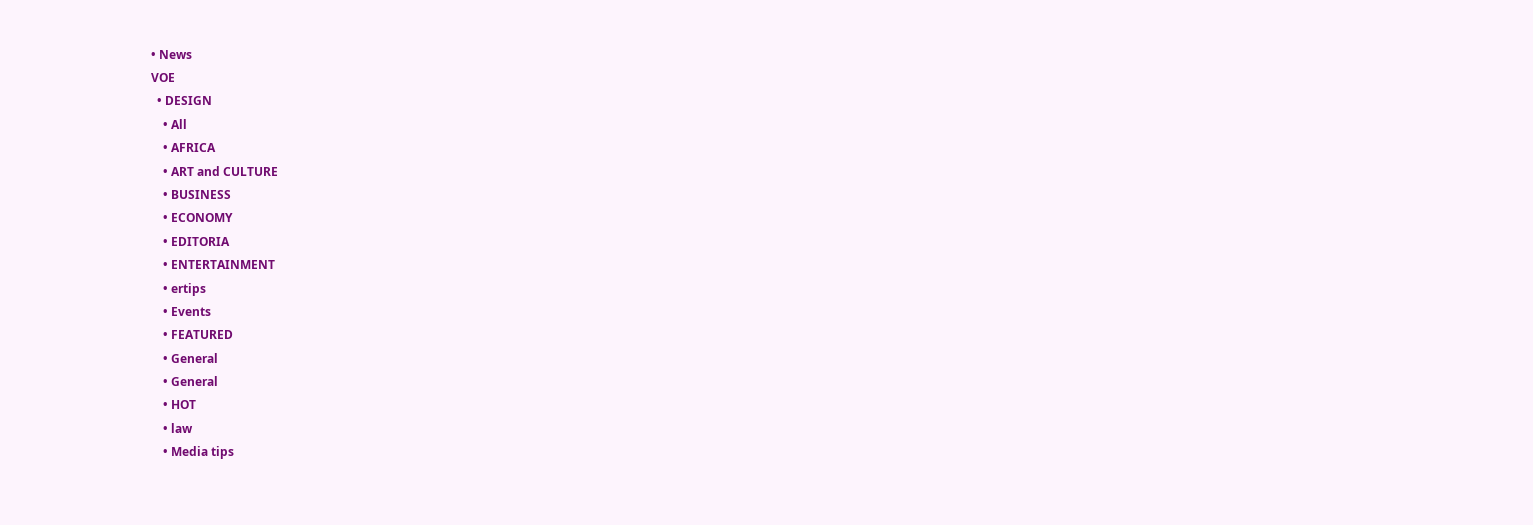• News
VOE
  • DESIGN
    • All
    • AFRICA
    • ART and CULTURE
    • BUSINESS
    • ECONOMY
    • EDITORIA
    • ENTERTAINMENT
    • ertips
    • Events
    • FEATURED
    • General
    • General
    • HOT
    • law
    • Media tips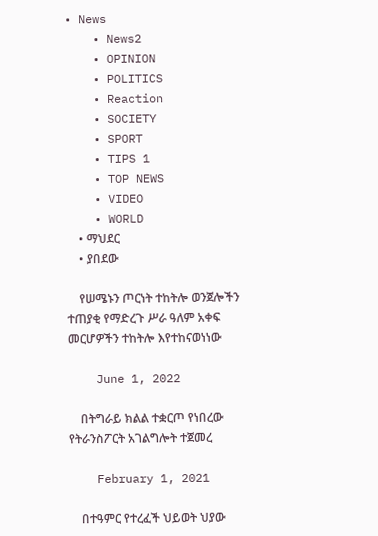• News
    • News2
    • OPINION
    • POLITICS
    • Reaction
    • SOCIETY
    • SPORT
    • TIPS 1
    • TOP NEWS
    • VIDEO
    • WORLD
    • ማህደር
    • ያበደው

    የሠሜኑን ጦርነት ተከትሎ ወንጀሎችን ተጠያቂ የማድረጉ ሥራ ዓለም አቀፍ መርሆዎችን ተከትሎ እየተከናወነነው

    June 1, 2022

    በትግራይ ክልል ተቋርጦ የነበረው የትራንስፖርት አገልግሎት ተጀመረ

    February 1, 2021

    በተዓምር የተረፈች ህይወት ህያው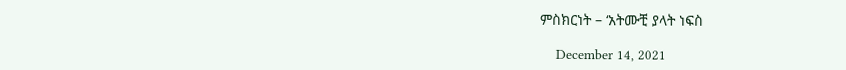ምስክርነት – ‘አትሙቺ ያላት ነፍስ

    December 14, 2021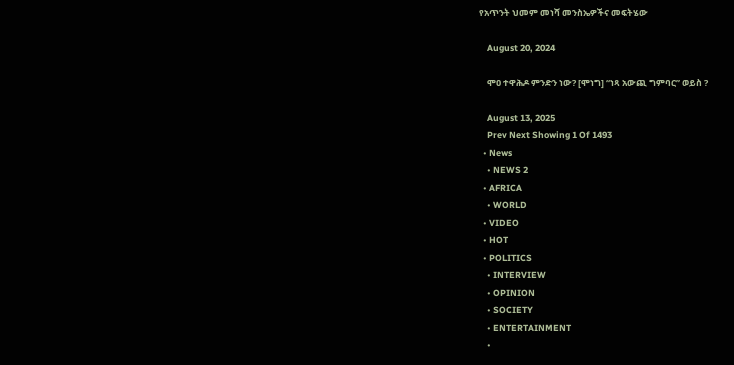የአጥንት ህመም መነሻ መንስኤዎችና መፍትሄው

    August 20, 2024

    ሞዐ ተዋሕዶ ምንድን ነው? [ሞነግ] “ነጻ አውጪ ግምባር” ወይስ ?

    August 13, 2025
    Prev Next Showing 1 Of 1493
  • News
    • NEWS 2
  • AFRICA
    • WORLD
  • VIDEO
  • HOT
  • POLITICS
    • INTERVIEW
    • OPINION
    • SOCIETY
    • ENTERTAINMENT
    •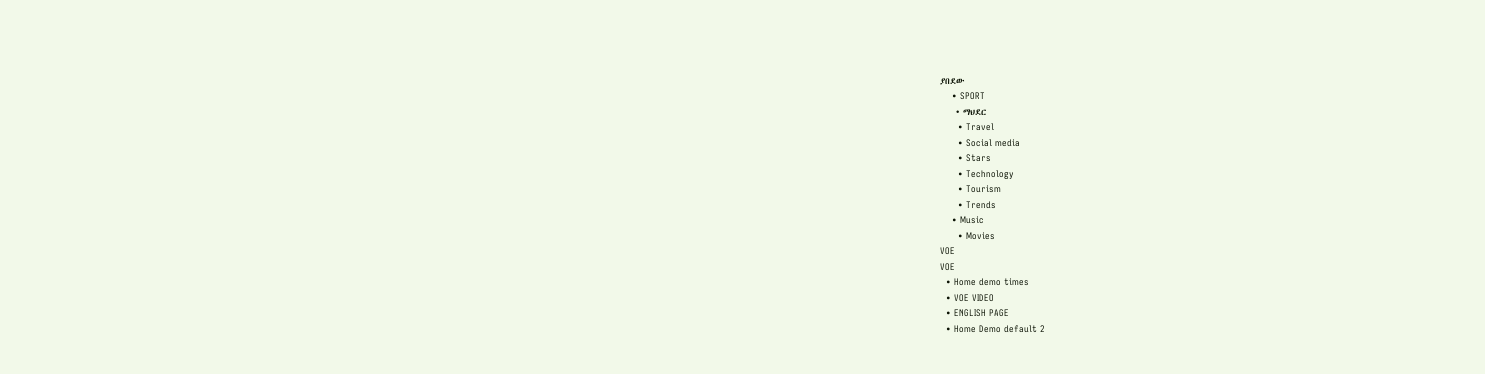ያበደው
    • SPORT
    • ማህደር
      • Travel
      • Social media
      • Stars
      • Technology
      • Tourism
      • Trends
    • Music
      • Movies
VOE
VOE
  • Home demo times
  • VOE VIDEO
  • ENGLISH PAGE
  • Home Demo default 2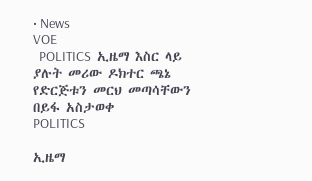• News
VOE
  POLITICS  ኢዜማ እስር ላይ ያሉት መሪው ዶክተር ጫኔ የድርጅቱን መርህ መጣሳቸውን በይፋ አስታወቀ
POLITICS

ኢዜማ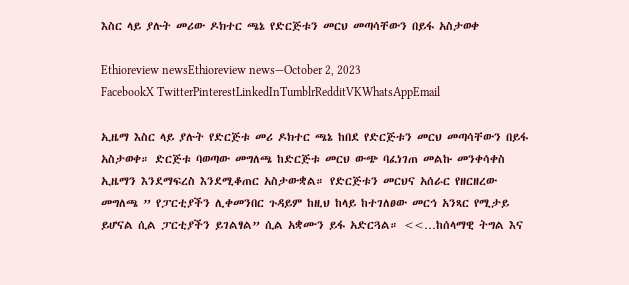እስር ላይ ያሉት መሪው ዶክተር ጫኔ የድርጅቱን መርህ መጣሳቸውን በይፋ አስታወቀ

Ethioreview newsEthioreview news—October 2, 2023
FacebookX TwitterPinterestLinkedInTumblrRedditVKWhatsAppEmail

ኢዜማ እስር ላይ ያሉት የድርጅቱ መሪ ዶክተር ጫኔ ከበደ የድርጅቱን መርህ መጣሳቸውን በይፋ አስታወቀ። ድርጅቱ ባወጣው መግለጫ ከድርጅቱ መርህ ውጭ ባፈነገጠ መልኩ መንቀሳቀስ ኢዜማን እንደማፍረስ እንደሚቆጠር አስታውቋል። የድርጅቱን መርህና አሰራር የዘርዘረው መግለጫ ” የፓርቲያችን ሊቀመንበር ጉዳይም ከዚህ ከላይ ከተገለፀው መርኅ አንጻር የሚታይ ይሆናል ሲል ፓርቲያችን ይገልፃል” ሲል አቋሙን ይፋ አድርጓል። <<…ከሰላማዊ ትግል እና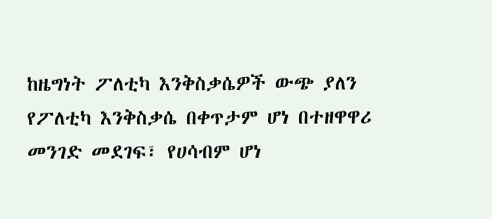ከዜግነት ፖለቲካ እንቅስቃሴዎች ውጭ ያለን የፖለቲካ እንቅስቃሴ በቀጥታም ሆነ በተዘዋዋሪ መንገድ መደገፍ፣ የሀሳብም ሆነ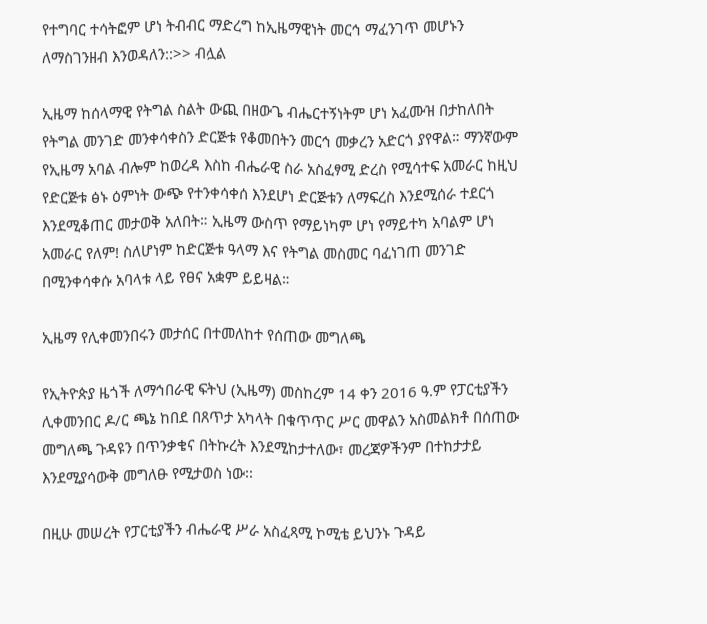የተግባር ተሳትፎም ሆነ ትብብር ማድረግ ከኢዜማዊነት መርኅ ማፈንገጥ መሆኑን ለማስገንዘብ እንወዳለን::>> ብሏል

ኢዜማ ከሰላማዊ የትግል ስልት ውጪ በዘውጌ ብሔርተኝነትም ሆነ አፈሙዝ በታከለበት የትግል መንገድ መንቀሳቀስን ድርጅቱ የቆመበትን መርኅ መቃረን አድርጎ ያየዋል። ማንኛውም የኢዜማ አባል ብሎም ከወረዳ እስከ ብሔራዊ ስራ አስፈፃሚ ድረስ የሚሳተፍ አመራር ከዚህ የድርጅቱ ፅኑ ዕምነት ውጭ የተንቀሳቀሰ እንደሆነ ድርጅቱን ለማፍረስ እንደሚሰራ ተደርጎ እንደሚቆጠር መታወቅ አለበት። ኢዜማ ውስጥ የማይነካም ሆነ የማይተካ አባልም ሆነ አመራር የለም! ስለሆነም ከድርጅቱ ዓላማ እና የትግል መስመር ባፈነገጠ መንገድ በሚንቀሳቀሱ አባላቱ ላይ የፀና አቋም ይይዛል።

ኢዜማ የሊቀመንበሩን መታሰር በተመለከተ የሰጠው መግለጫ

የኢትዮጵያ ዜጎች ለማኅበራዊ ፍትህ (ኢዜማ) መስከረም 14 ቀን 2016 ዓ.ም የፓርቲያችን ሊቀመንበር ዶ/ር ጫኔ ከበደ በጸጥታ አካላት በቁጥጥር ሥር መዋልን አስመልክቶ በሰጠው መግለጫ ጉዳዩን በጥንቃቄና በትኩረት እንደሚከታተለው፣ መረጃዎችንም በተከታታይ እንደሚያሳውቅ መግለፁ የሚታወስ ነው፡፡

በዚሁ መሠረት የፓርቲያችን ብሔራዊ ሥራ አስፈጻሚ ኮሚቴ ይህንኑ ጉዳይ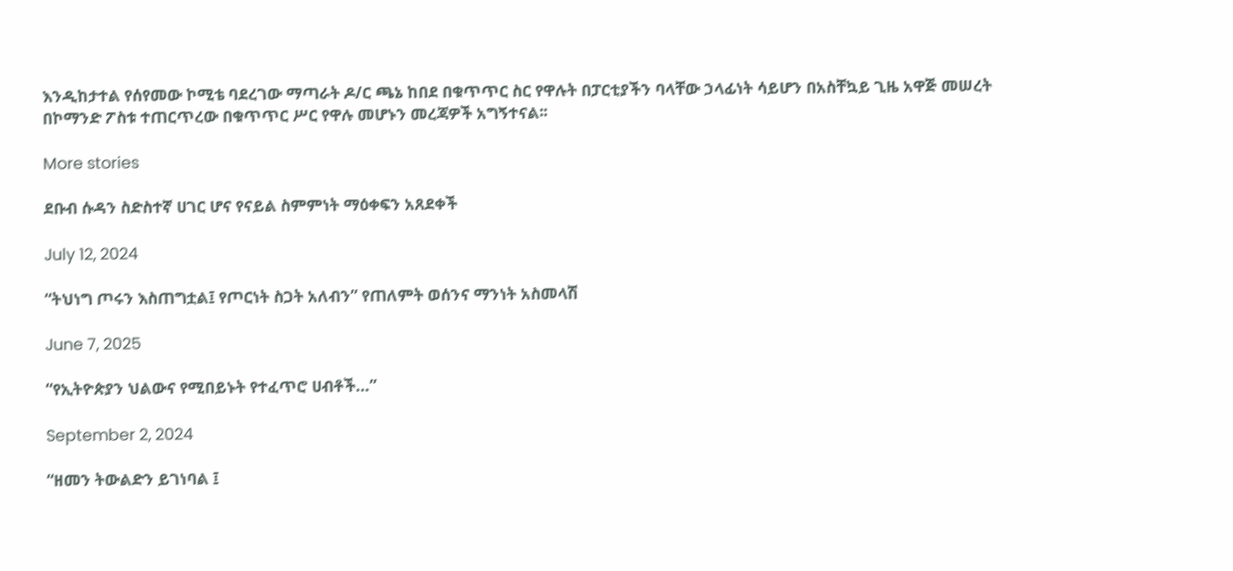እንዲከታተል የሰየመው ኮሚቴ ባደረገው ማጣራት ዶ/ር ጫኔ ከበደ በቁጥጥር ስር የዋሉት በፓርቲያችን ባላቸው ኃላፊነት ሳይሆን በአስቸኳይ ጊዜ አዋጅ መሠረት በኮማንድ ፖስቱ ተጠርጥረው በቁጥጥር ሥር የዋሉ መሆኑን መረጃዎች አግኝተናል፡፡

More stories

ደቡብ ሱዳን ስድስተኛ ሀገር ሆና የናይል ስምምነት ማዕቀፍን አጸደቀች

July 12, 2024

“ትህነግ ጦሩን እስጠግቷል፤ የጦርነት ስጋት አለብን” የጠለምት ወሰንና ማንነት አስመላሽ

June 7, 2025

“የኢትዮጵያን ህልውና የሚበይኑት የተፈጥሮ ሀብቶች…”

September 2, 2024

“ዘመን ትውልድን ይገነባል ፤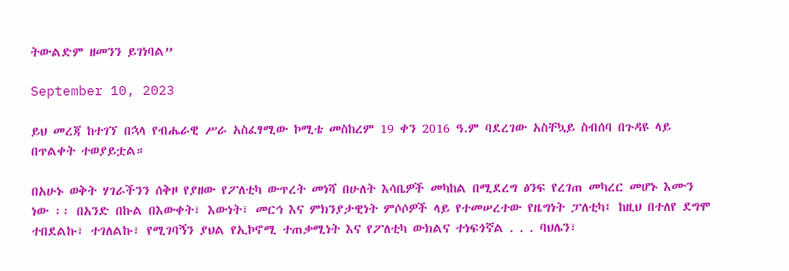ትውልድም ዘመንን ይገነባል”

September 10, 2023

ይህ መረጃ ከተገኘ በኋላ የብሔራዊ ሥራ አስፈፃሚው ኮሚቴ መስከረም 19 ቀን 2016 ዓ.ም ባደረገው አስቸኳይ ስብሰባ በጉዳዩ ላይ በጥልቀት ተወያይቷል።

በአሁኑ ወቅት ሃገራችንን ሰቅዞ የያዘው የፖለቲካ ውጥረት መነሻ በሁለት እሳቤዎች መካከል በሚደረግ ፅንፍ የረገጠ መካረር መሆኑ እሙን ነው ፡፡ በአንድ በኩል በእውቀት፣ እውነት፣ መርኅ እና ምክንያታዊነት ምሶሶዎች ላይ የተመሠረተው የዜግነት ፓለቲካ፤ ከዚህ በተለየ ደግሞ ተበደልኩ፣ ተገለልኩ፣ የሚገባኝን ያህል የኢኮኖሚ ተጠቃሚነት እና የፖለቲካ ውክልና ተነፍጎኛል . . . ባህሌን፣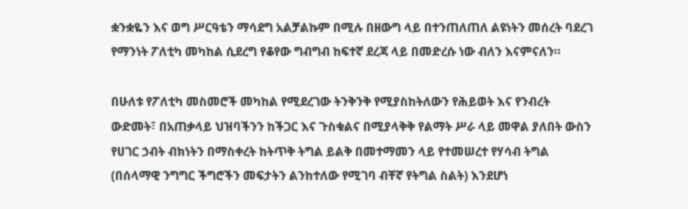ቋንቋዬን እና ወግ ሥርዓቴን ማሳደግ አልቻልኩም በሚሉ በዘውግ ላይ በተንጠለጠለ ልዩነትን መሰረት ባደረገ የማንነት ፖለቲካ መካከል ሲደረግ የቆየው ግብግብ ከፍተኛ ደረጃ ላይ በመድረሱ ነው ብለን እናምናለን።

በሁለቱ የፖለቲካ መስመሮች መካከል የሚደረገው ትንቅንቅ የሚያስከትለውን የሕይወት እና የንብረት ውድመት፣ በአጠቃላይ ህዝባችንን ከችጋር እና ጉስቁልና በሚያላቅቅ የልማት ሥራ ላይ መዋል ያለበት ውስን የሀገር ኃብት ብክነትን በማስቀረት ከትጥቅ ትግል ይልቅ በመተማመን ላይ የተመሠረተ የሃሳብ ትግል (በሰላማዊ ንግግር ችግሮችን መፍታትን ልንከተለው የሚገባ ብቸኛ የትግል ስልት) እንደሆነ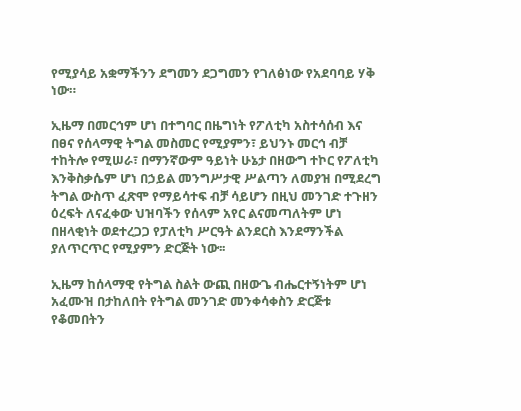የሚያሳይ አቋማችንን ደግመን ደጋግመን የገለፅነው የአደባባይ ሃቅ ነው።

ኢዜማ በመርኅም ሆነ በተግባር በዜግነት የፖለቲካ አስተሳሰብ እና በፀና የሰላማዊ ትግል መስመር የሚያምን፣ ይህንኑ መርኅ ብቻ ተከትሎ የሚሠራ፣ በማንኛውም ዓይነት ሁኔታ በዘውግ ተኮር የፖለቲካ እንቅስቃሴም ሆነ በኃይል መንግሥታዊ ሥልጣን ለመያዝ በሚደረግ ትግል ውስጥ ፈጽሞ የማይሳተፍ ብቻ ሳይሆን በዚህ መንገድ ተጉዘን ዕረፍት ለናፈቀው ህዝባችን የሰላም አየር ልናመጣለትም ሆነ በዘላቂነት ወደተረጋጋ የፓለቲካ ሥርዓት ልንደርስ እንደማንችል ያለጥርጥር የሚያምን ድርጅት ነው፡፡

ኢዜማ ከሰላማዊ የትግል ስልት ውጪ በዘውጌ ብሔርተኝነትም ሆነ አፈሙዝ በታከለበት የትግል መንገድ መንቀሳቀስን ድርጅቱ የቆመበትን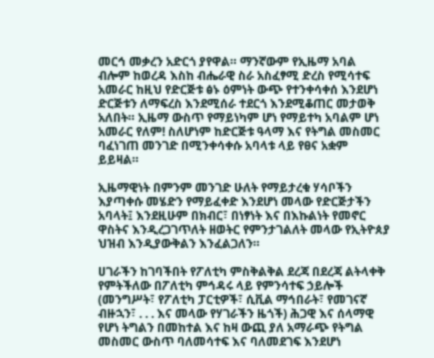መርኅ መቃረን አድርጎ ያየዋል። ማንኛውም የኢዜማ አባል ብሎም ከወረዳ እስከ ብሔራዊ ስራ አስፈፃሚ ድረስ የሚሳተፍ አመራር ከዚህ የድርጅቱ ፅኑ ዕምነት ውጭ የተንቀሳቀሰ እንደሆነ ድርጅቱን ለማፍረስ እንደሚሰራ ተደርጎ እንደሚቆጠር መታወቅ አለበት። ኢዜማ ውስጥ የማይነካም ሆነ የማይተካ አባልም ሆነ አመራር የለም! ስለሆነም ከድርጅቱ ዓላማ እና የትግል መስመር ባፈነገጠ መንገድ በሚንቀሳቀሱ አባላቱ ላይ የፀና አቋም ይይዛል።

ኢዜማዊነት በምንም መንገድ ሁለት የማይታረቁ ሃሳቦችን እያጣቀሱ መሄድን የማይፈቀድ እንደሆነ መላው የድርጅታችን አባላት፤ እንደዚሁም በክብር፣ በነፃነት እና በእኩልነት የመኖር ዋስትና እንዲረጋገጥለት ዘወትር የምንታገልለት መላው የኢትዮጰያ ህዝብ እንዲያውቅልን እንፈልጋለን።

ሀገራችን ከገባችበት የፖለቲካ ምስቅልቅል ደረጃ በደረጃ ልትላቀቅ የምትችለው በፖለቲካ ምኅዳሩ ላይ የምንሳተፍ ኃይሎች (መንግሥት፣ የፖለቲካ ፓርቲዎች፣ ሲቪል ማኅበራት፣ የመገናኛ ብዙኋን፣ . . . እና መላው የሃገራችን ዜጎች) ሕጋዊ እና ሰላማዊ የሆነ ትግልን በመከተል እና ከዛ ውጪ ያለ አማራጭ የትግል መስመር ውስጥ ባለመሳተፍ እና ባለመደገፍ እንደሆነ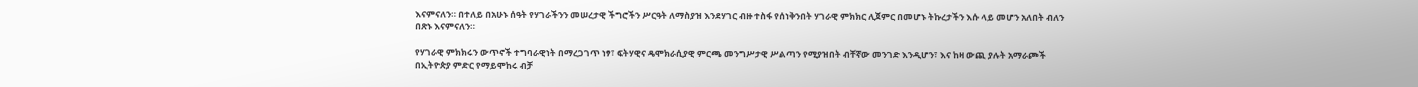እናምናለን። በተለይ በአሁኑ ሰዓት የሃገራችንን መሠረታዊ ችግሮችን ሥርዓት ለማስያዝ እንደሃገር ብዙ ተስፋ የሰነቅንበት ሃገራዊ ምክክር ሊጀምር በመሆኑ ትኩረታችን እሱ ላይ መሆን አለበት ብለን በጽኑ እናምናለን።

የሃገራዊ ምክክሩን ውጥኖች ተግባራዊነት በማረጋገጥ ነፃ፣ ፍትሃዊና ዴሞክራሲያዊ ምርጫ መንግሥታዊ ሥልጣን የሚያዝበት ብቸኛው መንገድ እንዲሆን፣ እና ከዛ ውጪ ያሉት አማራጮች በኢትዮጵያ ምድር የማይሞከሩ ብቻ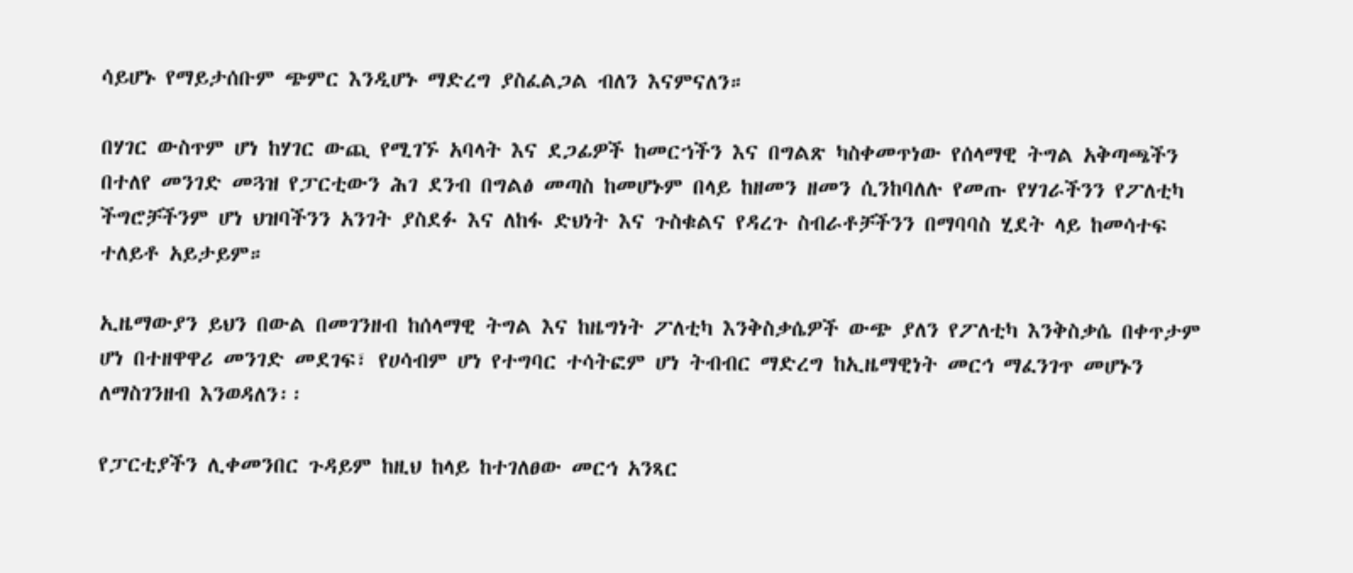ሳይሆኑ የማይታሰቡም ጭምር እንዲሆኑ ማድረግ ያስፈልጋል ብለን እናምናለን።

በሃገር ውስጥም ሆነ ከሃገር ውጪ የሚገኙ አባላት እና ደጋፊዎች ከመርኀችን እና በግልጽ ካስቀመጥነው የሰላማዊ ትግል አቅጣጫችን በተለየ መንገድ መጓዝ የፓርቲውን ሕገ ደንብ በግልፅ መጣስ ከመሆኑም በላይ ከዘመን ዘመን ሲንከባለሉ የመጡ የሃገራችንን የፖለቲካ ችግሮቻችንም ሆነ ህዝባችንን አንገት ያስደፉ እና ለከፋ ድህነት እና ጉስቁልና የዳረጉ ስብራቶቻችንን በማባባስ ሂደት ላይ ከመሳተፍ ተለይቶ አይታይም።

ኢዜማውያን ይህን በውል በመገንዘብ ከሰላማዊ ትግል እና ከዜግነት ፖለቲካ እንቅስቃሴዎች ውጭ ያለን የፖለቲካ እንቅስቃሴ በቀጥታም ሆነ በተዘዋዋሪ መንገድ መደገፍ፣ የሀሳብም ሆነ የተግባር ተሳትፎም ሆነ ትብብር ማድረግ ከኢዜማዊነት መርኅ ማፈንገጥ መሆኑን ለማስገንዘብ እንወዳለን፡፡

የፓርቲያችን ሊቀመንበር ጉዳይም ከዚህ ከላይ ከተገለፀው መርኅ አንጻር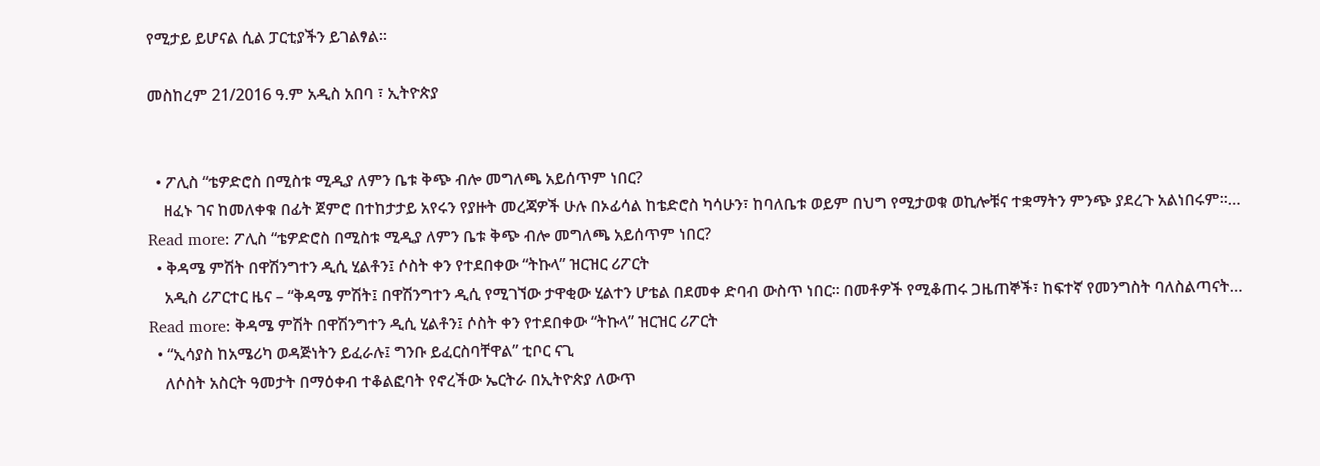የሚታይ ይሆናል ሲል ፓርቲያችን ይገልፃል።

መስከረም 21/2016 ዓ.ም አዲስ አበባ ፣ ኢትዮጵያ


  • ፖሊስ “ቴዎድሮስ በሚስቱ ሚዲያ ለምን ቤቱ ቅጭ ብሎ መግለጫ አይሰጥም ነበር?
    ዘፈኑ ገና ከመለቀቁ በፊት ጀምሮ በተከታታይ አየሩን የያዙት መረጃዎች ሁሉ በኦፊሳል ከቴድሮስ ካሳሁን፣ ከባለቤቱ ወይም በህግ የሚታወቁ ወኪሎቹና ተቋማትን ምንጭ ያደረጉ አልነበሩም።… Read more: ፖሊስ “ቴዎድሮስ በሚስቱ ሚዲያ ለምን ቤቱ ቅጭ ብሎ መግለጫ አይሰጥም ነበር?
  • ቅዳሜ ምሽት በዋሽንግተን ዲሲ ሂልቶን፤ ሶስት ቀን የተደበቀው “ትኩላ” ዝርዝር ሪፖርት
    አዲስ ሪፖርተር ዜና – “ቅዳሜ ምሽት፤ በዋሽንግተን ዲሲ የሚገኘው ታዋቂው ሂልተን ሆቴል በደመቀ ድባብ ውስጥ ነበር። በመቶዎች የሚቆጠሩ ጋዜጠኞች፣ ከፍተኛ የመንግስት ባለስልጣናት… Read more: ቅዳሜ ምሽት በዋሽንግተን ዲሲ ሂልቶን፤ ሶስት ቀን የተደበቀው “ትኩላ” ዝርዝር ሪፖርት
  • “ኢሳያስ ከአሜሪካ ወዳጅነትን ይፈራሉ፤ ግንቡ ይፈርስባቸዋል” ቲቦር ናጊ
    ለሶስት አስርት ዓመታት በማዕቀብ ተቆልፎባት የኖረችው ኤርትራ በኢትዮጵያ ለውጥ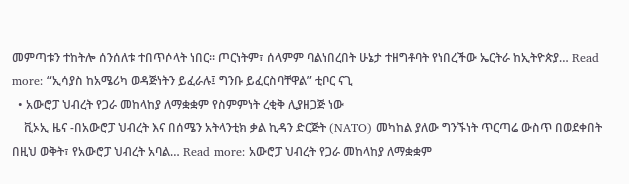መምጣቱን ተከትሎ ሰንሰለቱ ተበጥሶላት ነበር። ጦርነትም፣ ሰላምም ባልነበረበት ሁኔታ ተዘግቶባት የነበረችው ኤርትራ ከኢትዮጵያ… Read more: “ኢሳያስ ከአሜሪካ ወዳጅነትን ይፈራሉ፤ ግንቡ ይፈርስባቸዋል” ቲቦር ናጊ
  • አውሮፓ ህብረት የጋራ መከላከያ ለማቋቋም የስምምነት ረቂቅ ሊያዘጋጅ ነው
    ቪኦኢ ዜና -በአውሮፓ ህብረት እና በሰሜን አትላንቲክ ቃል ኪዳን ድርጅት (NATO) መካከል ያለው ግንኙነት ጥርጣሬ ውስጥ በወደቀበት በዚህ ወቅት፣ የአውሮፓ ህብረት አባል… Read more: አውሮፓ ህብረት የጋራ መከላከያ ለማቋቋም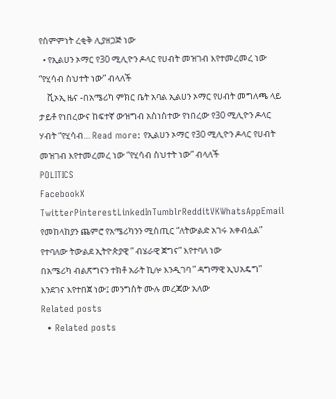የስምምነት ረቂቅ ሊያዘጋጅ ነው
  • የኢልሀን ኦማር የ30 ሚሊዮን ዶላር የሀብት መዝገብ እየተመረመረ ነው “የሂሳብ ስህተት ነው” ብላለች
    ቪኦኢ ዜና -በአሜሪካ ምክር ቤት አባል ኢልሀን ኦማር የሀብት መግለጫ ላይ ታይቶ የነበረውና ከፍተኛ ውዝግብ አስነስተው የነበረው የ30 ሚሊዮን ዶላር ሃብት “የሂሳብ… Read more: የኢልሀን ኦማር የ30 ሚሊዮን ዶላር የሀብት መዝገብ እየተመረመረ ነው “የሂሳብ ስህተት ነው” ብላለች
POLITICS
FacebookX TwitterPinterestLinkedInTumblrRedditVKWhatsAppEmail
የመከላከያን ጨምሮ የአሜሪካንን ሚስጢር “ለትውልድ አገሩ አቀብሏል” የተባለው ትውልደ ኢትዮጵያዊ ” ብሄራዊ ጀግና” እየተባለ ነው
በአሜሪካ ብልጽግናን ተክቶ አራት ኪሎ እንዲገባ ” ዳግማዊ ኢህአዴግ” እንደገና እየተበጀ ነው፤ መንግስት ሙሉ መረጃው አለው
Related posts
  • Related posts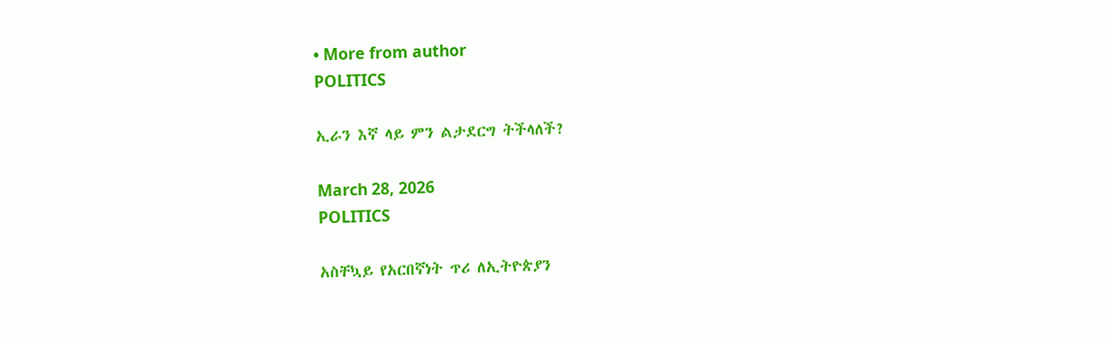• More from author
POLITICS

ኢራን እኛ ላይ ምን ልታደርግ ትችላለች?

March 28, 2026
POLITICS

አስቸኳይ የአርበኛነት ጥሪ ለኢትዮጵያን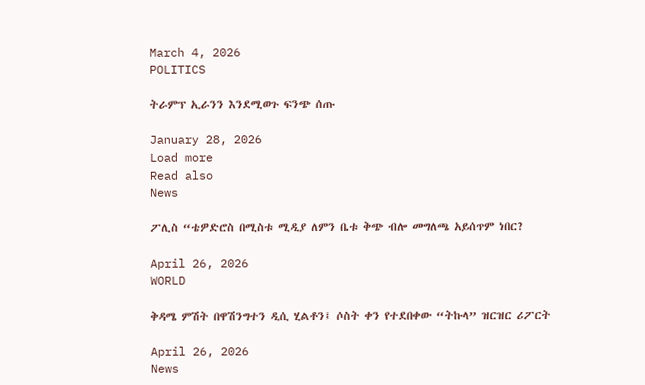March 4, 2026
POLITICS

ትራምፕ ኢራንን እንደሚወጉ ፍንጭ ሰጡ

January 28, 2026
Load more
Read also
News

ፖሊስ “ቴዎድሮስ በሚስቱ ሚዲያ ለምን ቤቱ ቅጭ ብሎ መግለጫ አይሰጥም ነበር?

April 26, 2026
WORLD

ቅዳሜ ምሽት በዋሽንግተን ዲሲ ሂልቶን፤ ሶስት ቀን የተደበቀው “ትኩላ” ዝርዝር ሪፖርት

April 26, 2026
News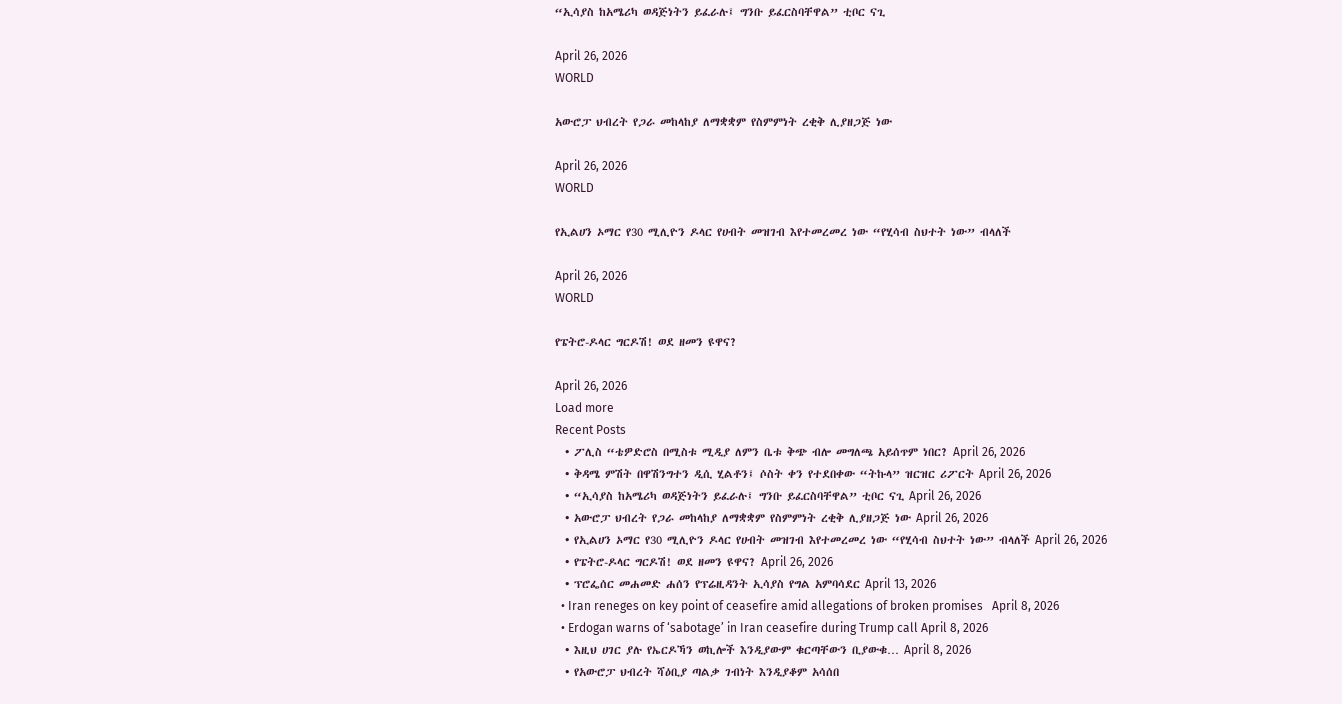“ኢሳያስ ከአሜሪካ ወዳጅነትን ይፈራሉ፤ ግንቡ ይፈርስባቸዋል” ቲቦር ናጊ

April 26, 2026
WORLD

አውሮፓ ህብረት የጋራ መከላከያ ለማቋቋም የስምምነት ረቂቅ ሊያዘጋጅ ነው

April 26, 2026
WORLD

የኢልሀን ኦማር የ30 ሚሊዮን ዶላር የሀብት መዝገብ እየተመረመረ ነው “የሂሳብ ስህተት ነው” ብላለች

April 26, 2026
WORLD

የፔትሮ-ዶላር ግርዶሽ! ወደ ዘመን ዩዋና?

April 26, 2026
Load more
Recent Posts
  • ፖሊስ “ቴዎድሮስ በሚስቱ ሚዲያ ለምን ቤቱ ቅጭ ብሎ መግለጫ አይሰጥም ነበር? April 26, 2026
  • ቅዳሜ ምሽት በዋሽንግተን ዲሲ ሂልቶን፤ ሶስት ቀን የተደበቀው “ትኩላ” ዝርዝር ሪፖርት April 26, 2026
  • “ኢሳያስ ከአሜሪካ ወዳጅነትን ይፈራሉ፤ ግንቡ ይፈርስባቸዋል” ቲቦር ናጊ April 26, 2026
  • አውሮፓ ህብረት የጋራ መከላከያ ለማቋቋም የስምምነት ረቂቅ ሊያዘጋጅ ነው April 26, 2026
  • የኢልሀን ኦማር የ30 ሚሊዮን ዶላር የሀብት መዝገብ እየተመረመረ ነው “የሂሳብ ስህተት ነው” ብላለች April 26, 2026
  • የፔትሮ-ዶላር ግርዶሽ! ወደ ዘመን ዩዋና? April 26, 2026
  • ፕሮፌሰር መሐመድ ሐሰን የፕሬዚዳንት ኢሳያስ የግል አምባሳደር April 13, 2026
  • Iran reneges on key point of ceasefire amid allegations of broken promises   April 8, 2026
  • Erdogan warns of ‘sabotage’ in Iran ceasefire during Trump call April 8, 2026
  • እዚህ ሀገር ያሉ የኤርዶኻን ወኪሎች እንዲያውም ቁርጣቸውን ቢያውቁ… April 8, 2026
  • የአውሮፓ ህብረት ሻዕቢያ ጣልቃ ገብነት እንዲያቆም አሳሰበ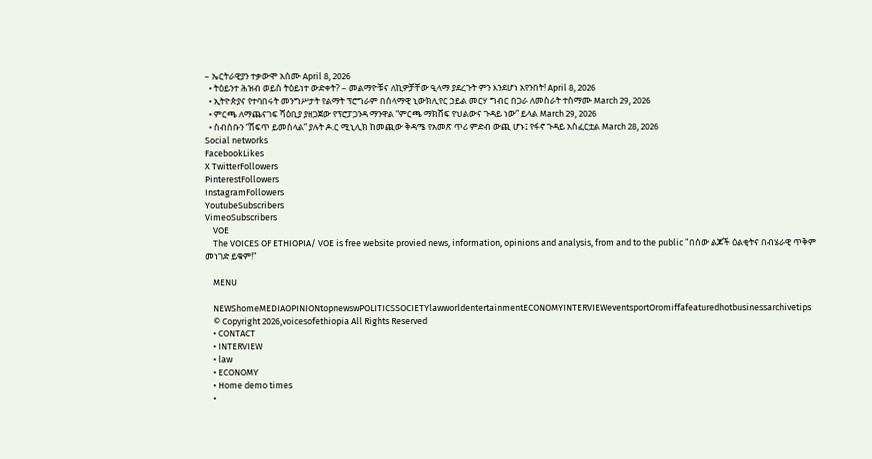– ኤርትራዊያን ተቃውሞ አሰሙ April 8, 2026
  • ትዕይንተ ሕዝብ ወይስ ትዕይነተ ውድቀት? – መልማዮቹና ለኪዎቻቸው ዒላማ ያደረጉት ምን እንደሆነ አየንበት! April 8, 2026
  • ኢትዮጵያና የተባበሩት መንግሥታት የልማት ፕሮግራም በሰላማዊ ኒውክሊየር ኃይል መርሃ ግብር በጋራ ለመስራት ተስማሙ March 29, 2026
  • ምርጫ ለማጨናገፍ ሻዕቢያ ያዘጋጀው የፕሮፓጋንዳ ማንዋል “ምርጫ ማክሸፍ የህልውና ጉዳይ ነው” ይላል March 29, 2026
  • ስብሰቡን “ሸፍጥ ይመስላል” ያሉት ዶ.ር ሚኒሊክ ከመጪው ቅዳሜ የአመጽ ጥሪ ምድብ ውጪ ሆኑ፤ የፋኖ ጉዳይ አስፈርቷል March 28, 2026
Social networks
FacebookLikes
X TwitterFollowers
PinterestFollowers
InstagramFollowers
YoutubeSubscribers
VimeoSubscribers
    VOE
    The VOICES OF ETHIOPIA/ VOE is free website provied news, information, opinions and analysis, from and to the public "በሰው ልጆች ዕልቂትና በብሄራዊ ጥቅም መነገድ ይቁም!"

    MENU

    NEWShomeMEDIAOPINIONtopnewswPOLITICSSOCIETYlawworldentertainmentECONOMYINTERVIEWeventsportOromiffafeaturedhotbusinessarchivetips
    © Copyright 2026,voicesofethiopia All Rights Reserved
    • CONTACT
    • INTERVIEW
    • law
    • ECONOMY
    • Home demo times
    •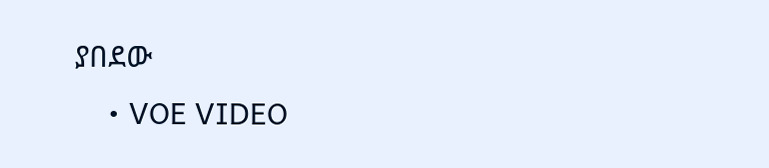ያበደው
    • VOE VIDEO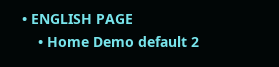• ENGLISH PAGE
    • Home Demo default 2